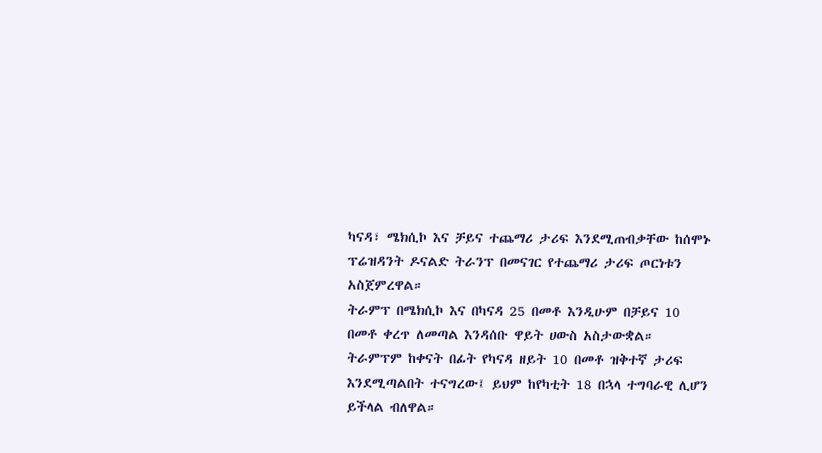ካናዳ፣ ሜክሲኮ እና ቻይና ተጨማሪ ታሪፍ እንደሚጠብቃቸው ከሰሞኑ ፕሬዝዳንት ዶናልድ ትራንፕ በመናገር የተጨማሪ ታሪፍ ጦርነቱን አስጀምረዋል።
ትራምፕ በሜክሲኮ እና በካናዳ 25 በመቶ እንዲሁም በቻይና 10 በመቶ ቀረጥ ለመጣል እንዳሰቡ ዋይት ሀውስ አስታውቋል።
ትራምፕም ከቀናት በፊት የካናዳ ዘይት 10 በመቶ ዝቅተኛ ታሪፍ እንደሚጣልበት ተናግረው፤ ይህም ከየካቲት 18 በኋላ ተግባራዊ ሊሆን ይችላል ብለዋል።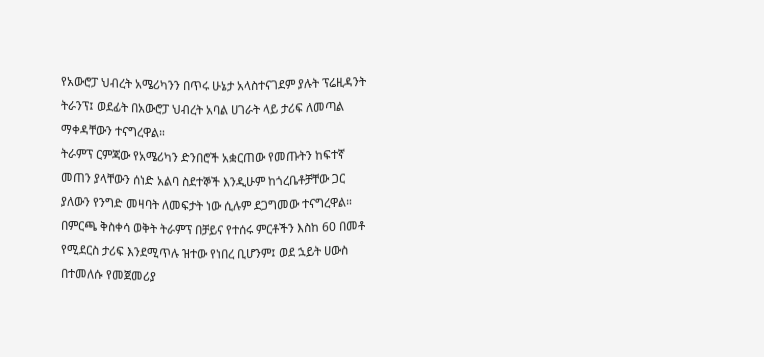የአውሮፓ ህብረት አሜሪካንን በጥሩ ሁኔታ አላስተናገደም ያሉት ፕሬዚዳንት ትራንፕ፤ ወደፊት በአውሮፓ ህብረት አባል ሀገራት ላይ ታሪፍ ለመጣል ማቀዳቸውን ተናግረዋል።
ትራምፕ ርምጃው የአሜሪካን ድንበሮች አቋርጠው የመጡትን ከፍተኛ መጠን ያላቸውን ሰነድ አልባ ስደተኞች እንዲሁም ከጎረቤቶቻቸው ጋር ያለውን የንግድ መዛባት ለመፍታት ነው ሲሉም ደጋግመው ተናግረዋል።
በምርጫ ቅስቀሳ ወቅት ትራምፕ በቻይና የተሰሩ ምርቶችን እስከ 60 በመቶ የሚደርስ ታሪፍ እንደሚጥሉ ዝተው የነበረ ቢሆንም፤ ወደ ኋይት ሀውስ በተመለሱ የመጀመሪያ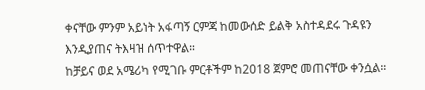ቀናቸው ምንም አይነት አፋጣኝ ርምጃ ከመውሰድ ይልቅ አስተዳደሩ ጉዳዩን እንዲያጠና ትእዛዝ ሰጥተዋል።
ከቻይና ወደ አሜሪካ የሚገቡ ምርቶችም ከ2018 ጀምሮ መጠናቸው ቀንሷል።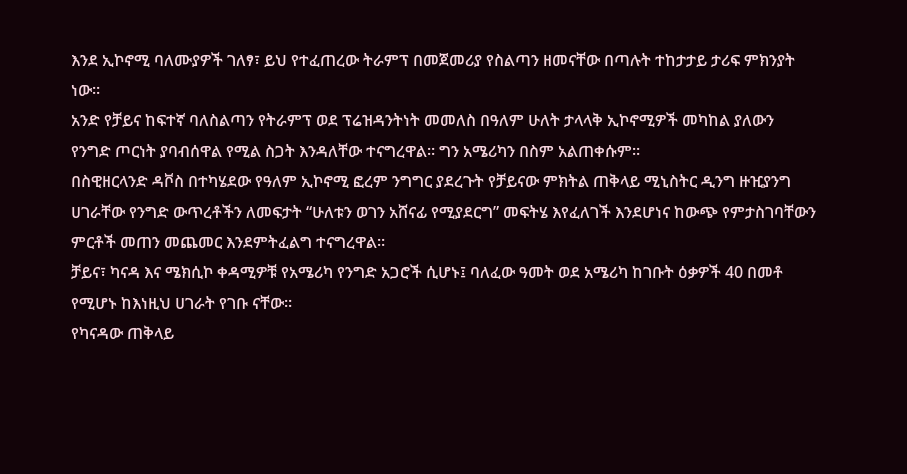እንደ ኢኮኖሚ ባለሙያዎች ገለፃ፣ ይህ የተፈጠረው ትራምፕ በመጀመሪያ የስልጣን ዘመናቸው በጣሉት ተከታታይ ታሪፍ ምክንያት ነው።
አንድ የቻይና ከፍተኛ ባለስልጣን የትራምፕ ወደ ፕሬዝዳንትነት መመለስ በዓለም ሁለት ታላላቅ ኢኮኖሚዎች መካከል ያለውን የንግድ ጦርነት ያባብሰዋል የሚል ስጋት እንዳለቸው ተናግረዋል። ግን አሜሪካን በስም አልጠቀሱም።
በስዊዘርላንድ ዳቮስ በተካሄደው የዓለም ኢኮኖሚ ፎረም ንግግር ያደረጉት የቻይናው ምክትል ጠቅላይ ሚኒስትር ዲንግ ዙዢያንግ ሀገራቸው የንግድ ውጥረቶችን ለመፍታት “ሁለቱን ወገን አሸናፊ የሚያደርግ” መፍትሄ እየፈለገች እንደሆነና ከውጭ የምታስገባቸውን ምርቶች መጠን መጨመር እንደምትፈልግ ተናግረዋል።
ቻይና፣ ካናዳ እና ሜክሲኮ ቀዳሚዎቹ የአሜሪካ የንግድ አጋሮች ሲሆኑ፤ ባለፈው ዓመት ወደ አሜሪካ ከገቡት ዕቃዎች 40 በመቶ የሚሆኑ ከእነዚህ ሀገራት የገቡ ናቸው።
የካናዳው ጠቅላይ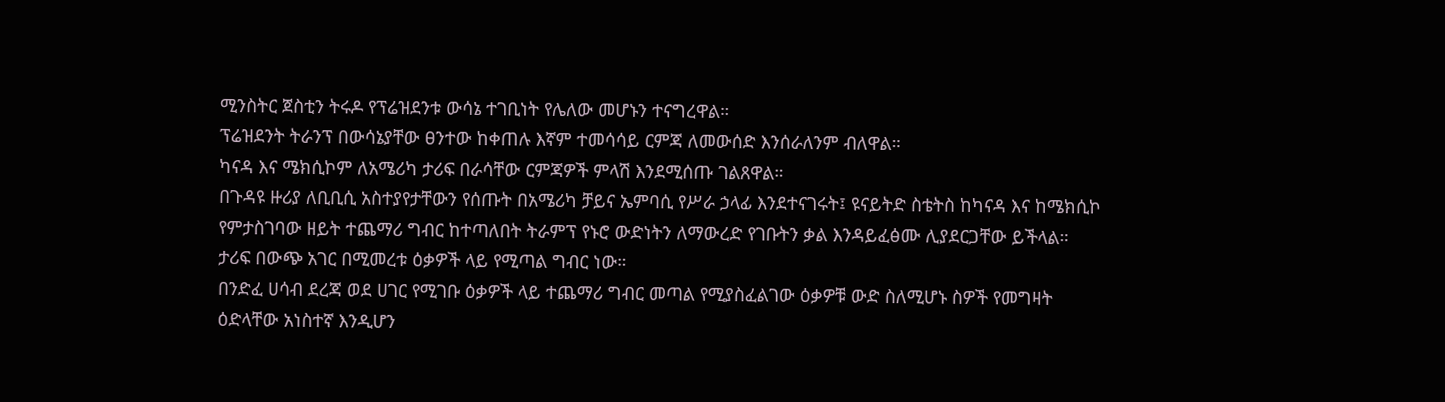ሚንስትር ጀስቲን ትሩዶ የፕሬዝደንቱ ውሳኔ ተገቢነት የሌለው መሆኑን ተናግረዋል።
ፕሬዝደንት ትራንፕ በውሳኔያቸው ፀንተው ከቀጠሉ እኛም ተመሳሳይ ርምጃ ለመውሰድ እንሰራለንም ብለዋል።
ካናዳ እና ሜክሲኮም ለአሜሪካ ታሪፍ በራሳቸው ርምጃዎች ምላሽ እንደሚሰጡ ገልጸዋል።
በጉዳዩ ዙሪያ ለቢቢሲ አስተያየታቸውን የሰጡት በአሜሪካ ቻይና ኤምባሲ የሥራ ኃላፊ እንደተናገሩት፤ ዩናይትድ ስቴትስ ከካናዳ እና ከሜክሲኮ የምታስገባው ዘይት ተጨማሪ ግብር ከተጣለበት ትራምፕ የኑሮ ውድነትን ለማውረድ የገቡትን ቃል እንዳይፈፅሙ ሊያደርጋቸው ይችላል።
ታሪፍ በውጭ አገር በሚመረቱ ዕቃዎች ላይ የሚጣል ግብር ነው።
በንድፈ ሀሳብ ደረጃ ወደ ሀገር የሚገቡ ዕቃዎች ላይ ተጨማሪ ግብር መጣል የሚያስፈልገው ዕቃዎቹ ውድ ስለሚሆኑ ስዎች የመግዛት ዕድላቸው አነስተኛ እንዲሆን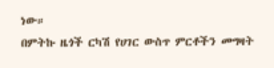ነው።
በምትኩ ዜጎች ርካሽ የሀገር ውስጥ ምርቶችን መግዛት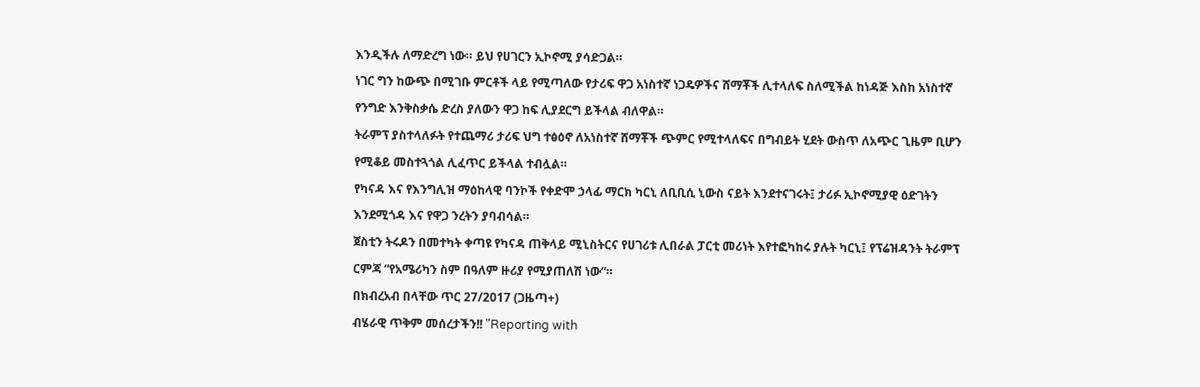እንዲችሉ ለማድረግ ነው። ይህ የሀገርን ኢኮኖሚ ያሳድጋል።
ነገር ግን ከውጭ በሚገቡ ምርቶች ላይ የሚጣለው የታሪፍ ዋጋ አነስተኛ ነጋዴዎችና ሸማቾች ሊተላለፍ ስለሚችል ከነዳጅ እስከ አነስተኛ የንግድ እንቅስቃሴ ድረስ ያለውን ዋጋ ከፍ ሊያደርግ ይችላል ብለዋል።
ትራምፕ ያስተላለፉት የተጨማሪ ታሪፍ ህግ ተፅዕኖ ለአነስተኛ ሸማቾች ጭምር የሚተላለፍና በግብይት ሂደት ውስጥ ለአጭር ጊዜም ቢሆን የሚቆይ መስተጓጎል ሊፈጥር ይችላል ተብሏል።
የካናዳ እና የእንግሊዝ ማዕከላዊ ባንኮች የቀድሞ ኃላፊ ማርክ ካርኒ ለቢቢሲ ኒውስ ናይት እንደተናገሩት፤ ታሪፉ ኢኮኖሚያዊ ዕድገትን እንደሚጎዳ እና የዋጋ ንረትን ያባብሳል።
ጀስቲን ትሩዶን በመተካት ቀጣዩ የካናዳ ጠቅላይ ሚኒስትርና የሀገሪቱ ሊበራል ፓርቲ መሪነት እየተፎካከሩ ያሉት ካርኒ፤ የፕሬዝዳንት ትራምፕ ርምጃ “የአሜሪካን ስም በዓለም ዙሪያ የሚያጠለሽ ነው”።
በክብረአብ በላቸው ጥር 27/2017 (ጋዜጣ+)
ብሄራዊ ጥቅም መሰረታችን!! "Reporting with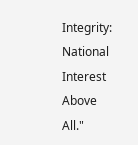Integrity: National Interest Above All."